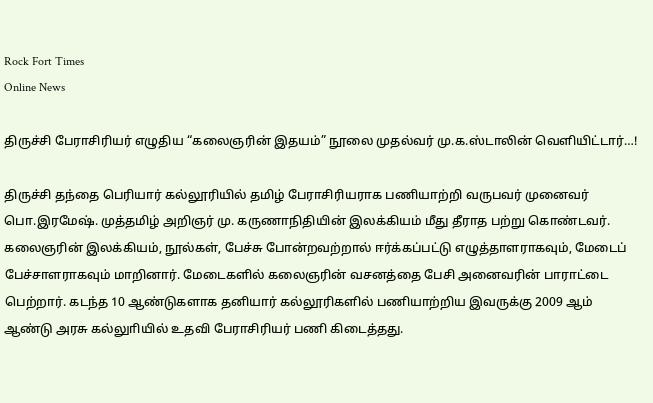Rock Fort Times
Online News

திருச்சி பேராசிரியர் எழுதிய “கலைஞரின் இதயம்” நூலை முதல்வர் மு.க.ஸ்டாலின் வெளியிட்டார்…!

திருச்சி தந்தை பெரியார் கல்லூரியில் தமிழ் பேராசிரியராக பணியாற்றி வருபவர் முனைவர் பொ.இரமேஷ். முத்தமிழ் அறிஞர் மு. கருணாநிதியின் இலக்கியம் மீது தீராத பற்று கொண்டவர். கலைஞரின் இலக்கியம், நூல்கள், பேச்சு போன்றவற்றால் ஈர்க்கப்பட்டு எழுத்தாளராகவும், மேடைப் பேச்சாளராகவும் மாறினார். மேடைகளில் கலைஞரின் வசனத்தை பேசி அனைவரின் பாராட்டை பெற்றார். கடந்த 10 ஆண்டுகளாக தனியார் கல்லூரிகளில் பணியாற்றிய இவருக்கு 2009 ஆம் ஆண்டு அரசு கல்லுாியில் உதவி பேராசிரியர் பணி கிடைத்தது.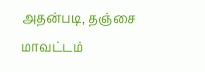அதன்படி, தஞ்சை மாவட்டம்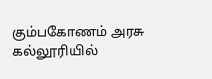கும்பகோணம் அரசு கல்லூரியில்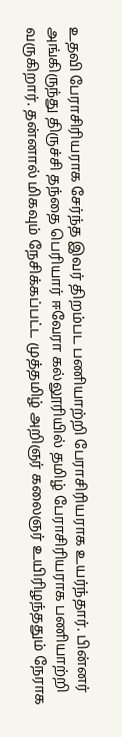உதவி பேராசிரியராக சேர்ந்த இவர் திறம்பட பணியாற்றி பேராசிரியராக உயர்ந்தார். பின்னர் அங்கிருந்து திருச்சி தந்தை பெரியார் ஈவேரா கல்லூரியில் தமிழ் பேராசிரியராக பணியாற்றி வருகிறார். தன்னால் மிகவும் நேசிக்கப்பட்ட முத்தமிழ் அறிஞர் கலைஞர் உயிரிழந்ததும் நேராக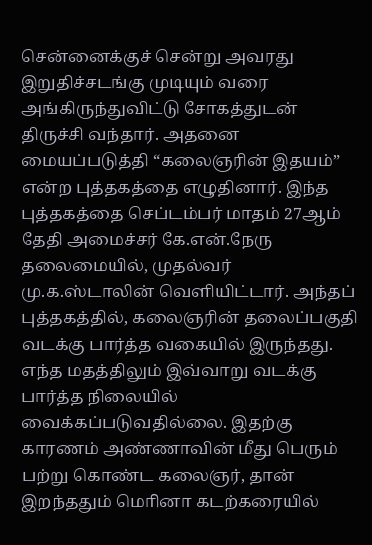சென்னைக்குச் சென்று அவரது இறுதிச்சடங்கு முடியும் வரை அங்கிருந்துவிட்டு சோகத்துடன் திருச்சி வந்தார். அதனை மையப்படுத்தி “கலைஞரின் இதயம்” என்ற புத்தகத்தை எழுதினார். இந்த புத்தகத்தை செப்டம்பர் மாதம் 27ஆம் தேதி அமைச்சர் கே.என்.நேரு தலைமையில், முதல்வர் மு.க.ஸ்டாலின் வெளியிட்டார். அந்தப் புத்தகத்தில், கலைஞரின் தலைப்பகுதி வடக்கு பார்த்த வகையில் இருந்தது. எந்த மதத்திலும் இவ்வாறு வடக்கு பார்த்த நிலையில் வைக்கப்படுவதில்லை. இதற்கு காரணம் அண்ணாவின் மீது பெரும் பற்று கொண்ட கலைஞர், தான் இறந்ததும் மொினா கடற்கரையில்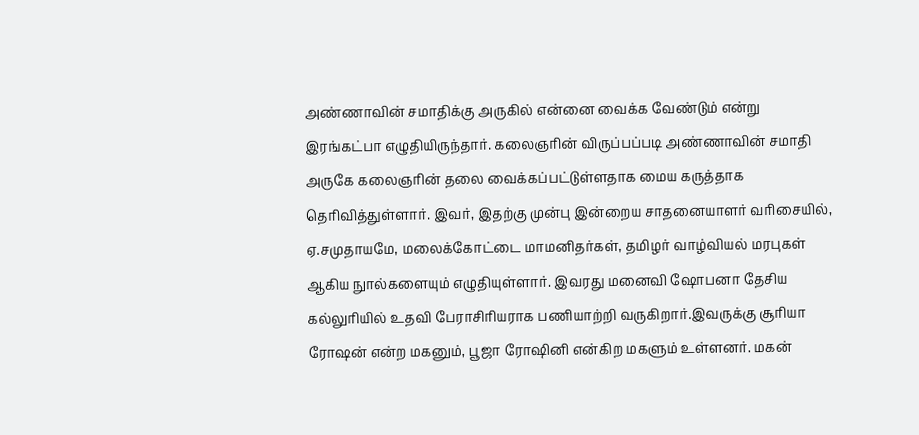அண்ணாவின் சமாதிக்கு அருகில் என்னை வைக்க வேண்டும் என்று இரங்கட்பா எழுதியிருந்தார். கலைஞரின் விருப்பப்படி அண்ணாவின் சமாதி அருகே கலைஞாின் தலை வைக்கப்பட்டுள்ளதாக மைய கருத்தாக தொிவித்துள்ளார். இவர், இதற்கு முன்பு இன்றைய சாதனையாளர் வாிசையில், ஏ.சமுதாயமே, மலைக்கோட்டை மாமனிதர்கள், தமிழர் வாழ்வியல் மரபுகள் ஆகிய நுால்களையும் எழுதியுள்ளார். இவரது மனைவி ஷோபனா தேசிய கல்லுாியில் உதவி பேராசிாியராக பணியாற்றி வருகிறார்.இவருக்கு சூாியா ரோஷன் என்ற மகனும், பூஜா ரோஷினி என்கிற மகளும் உள்ளனர். மகன்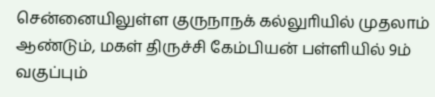சென்னையிலுள்ள குருநாநக் கல்லுாியில் முதலாம் ஆண்டும், மகள் திருச்சி கேம்பியன் பள்ளியில் 9ம் வகுப்பும்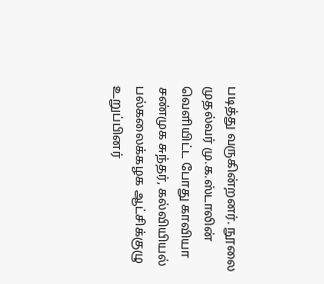படித்து வருகின்றனர். நூலை முதல்வர் மு.க.ஸ்டாலின் வெளியிட்ட போது காவியா சண்முக சுந்தர், கல்வியியல் பல்கலைக்கழக‌ ஆட்சிக்குழு‌ உறுப்பினர்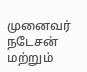முனைவர் நடேசன் மற்றும்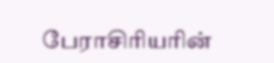பேராசிரியரின்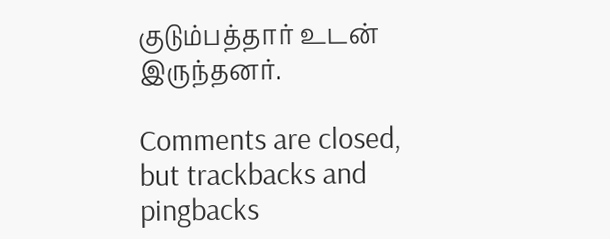குடும்பத்தார்‌ உடன் இருந்தனர்.

Comments are closed, but trackbacks and pingbacks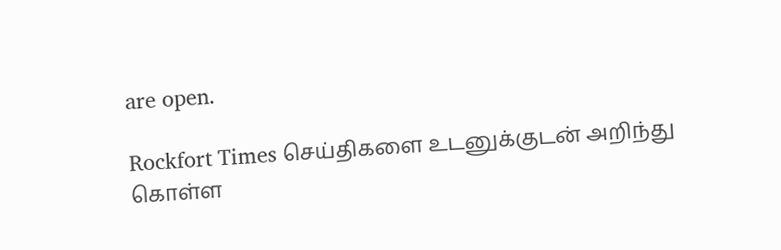are open.

Rockfort Times செய்திகளை உடனுக்குடன் அறிந்து கொள்ள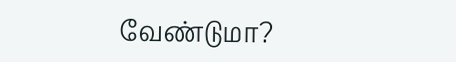வேண்டுமா?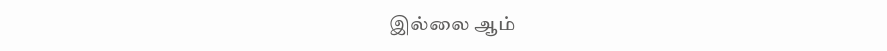இல்லை ஆம்